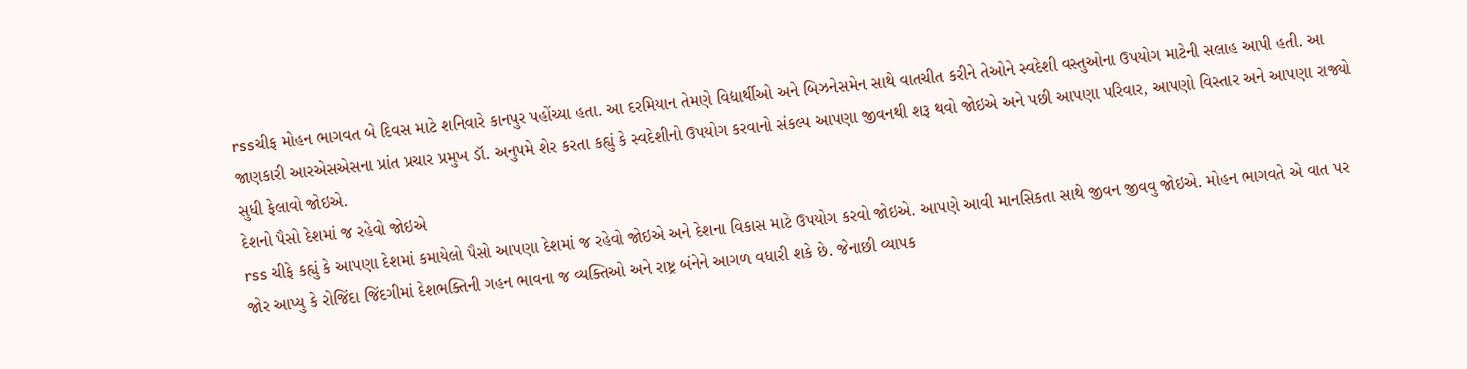rssચીફ મોહન ભાગવત બે દિવસ માટે શનિવારે કાનપુર પહોંચ્યા હતા. આ દરમિયાન તેમણે વિદ્યાર્થીઓ અને બિઝનેસમેન સાથે વાતચીત કરીને તેઓને સ્વદેશી વસ્તુઓના ઉપયોગ માટેની સલાહ આપી હતી. આ જાણકારી આરએસએસના પ્રાંત પ્રચાર પ્રમુખ ડૉ. અનુપમે શેર કરતા કહ્યું કે સ્વદેશીનો ઉપયોગ કરવાનો સંકલ્પ આપણા જીવનથી શરૂ થવો જોઇએ અને પછી આપણા પરિવાર, આપણો વિસ્તાર અને આપણા રાજ્યો સુધી ફેલાવો જોઇએ.
દેશનો પૈસો દેશમાં જ રહેવો જોઇએ
rss ચીફે કહ્યું કે આપણા દેશમાં કમાયેલો પૈસો આપણા દેશમાં જ રહેવો જોઇએ અને દેશના વિકાસ માટે ઉપયોગ કરવો જોઇએ. આપણે આવી માનસિકતા સાથે જીવન જીવવુ જોઇએ. મોહન ભાગવતે એ વાત પર જોર આપ્યુ કે રોજિંદા જિંદગીમાં દેશભક્તિની ગહન ભાવના જ વ્યક્તિઓ અને રાષ્ટ્ર બંનેને આગળ વધારી શકે છે. જેનાછી વ્યાપક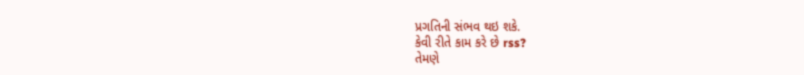પ્રગતિની સંભવ થઇ શકે.
કેવી રીતે કામ કરે છે rss?
તેમણે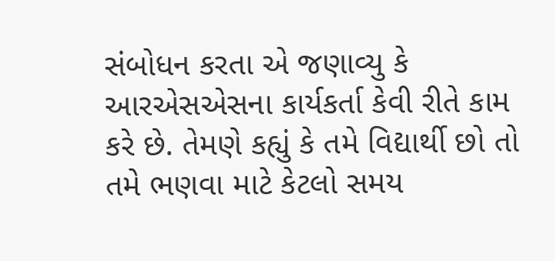સંબોધન કરતા એ જણાવ્યુ કે આરએસએસના કાર્યકર્તા કેવી રીતે કામ કરે છે. તેમણે કહ્યું કે તમે વિદ્યાર્થી છો તો તમે ભણવા માટે કેટલો સમય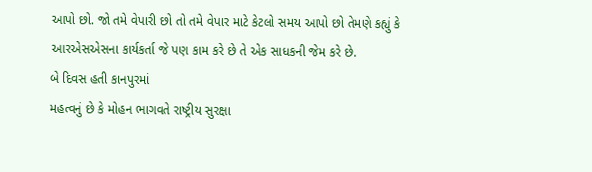આપો છો. જો તમે વેપારી છો તો તમે વેપાર માટે કેટલો સમય આપો છો તેમણે કહ્યું કે આરએસએસના કાર્યકર્તા જે પણ કામ કરે છે તે એક સાધકની જેમ કરે છે.
બે દિવસ હતી કાનપુરમાં
મહત્વનું છે કે મોહન ભાગવતે રાષ્ટ્રીય સુરક્ષા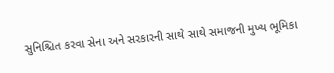સુનિશ્ચિત કરવા સેના અને સરકારની સાથે સાથે સમાજની મુખ્ય ભૂમિકા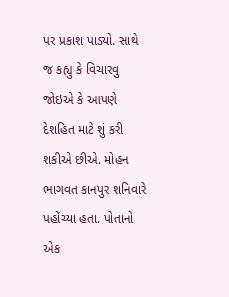પર પ્રકાશ પાડ્યો. સાથે જ કહ્યુ કે વિચારવુ જોઇએ કે આપણે દેશહિત માટે શું કરી શકીએ છીએ. મોહન ભાગવત કાનપુર શનિવારે પહોંચ્યા હતા. પોતાનો એક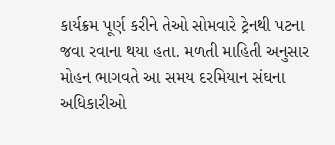કાર્યક્રમ પૂર્ણ કરીને તેઓ સોમવારે ટ્રેનથી પટના જવા રવાના થયા હતા. મળતી માહિતી અનુસાર મોહન ભાગવતે આ સમય દરમિયાન સંઘના અધિકારીઓ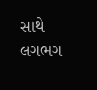સાથે લગભગ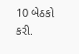10 બેઠકો કરી.